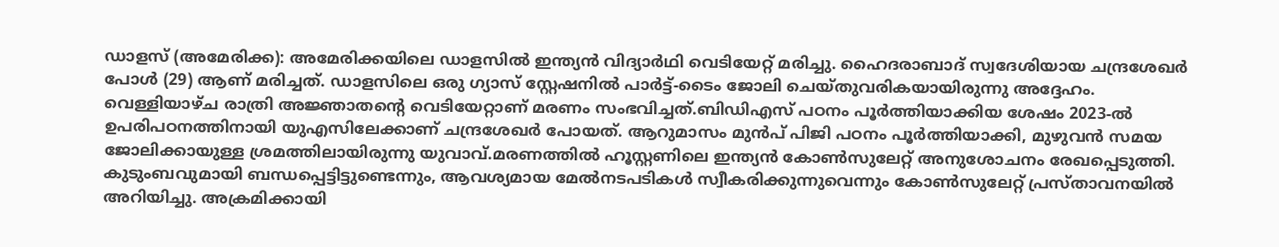ഡാളസ് (അമേരിക്ക): അമേരിക്കയിലെ ഡാളസിൽ ഇന്ത്യൻ വിദ്യാർഥി വെടിയേറ്റ് മരിച്ചു. ഹൈദരാബാദ് സ്വദേശിയായ ചന്ദ്രശേഖർ പോൾ (29) ആണ് മരിച്ചത്. ഡാളസിലെ ഒരു ഗ്യാസ് സ്റ്റേഷനിൽ പാർട്ട്-ടൈം ജോലി ചെയ്തുവരികയായിരുന്നു അദ്ദേഹം. വെള്ളിയാഴ്ച രാത്രി അജ്ഞാതന്റെ വെടിയേറ്റാണ് മരണം സംഭവിച്ചത്.ബിഡിഎസ് പഠനം പൂർത്തിയാക്കിയ ശേഷം 2023-ൽ ഉപരിപഠനത്തിനായി യുഎസിലേക്കാണ് ചന്ദ്രശേഖർ പോയത്. ആറുമാസം മുൻപ് പിജി പഠനം പൂർത്തിയാക്കി, മുഴുവൻ സമയ ജോലിക്കായുള്ള ശ്രമത്തിലായിരുന്നു യുവാവ്.മരണത്തിൽ ഹൂസ്റ്റണിലെ ഇന്ത്യൻ കോൺസുലേറ്റ് അനുശോചനം രേഖപ്പെടുത്തി. കുടുംബവുമായി ബന്ധപ്പെട്ടിട്ടുണ്ടെന്നും, ആവശ്യമായ മേൽനടപടികൾ സ്വീകരിക്കുന്നുവെന്നും കോൺസുലേറ്റ് പ്രസ്താവനയിൽ അറിയിച്ചു. അക്രമിക്കായി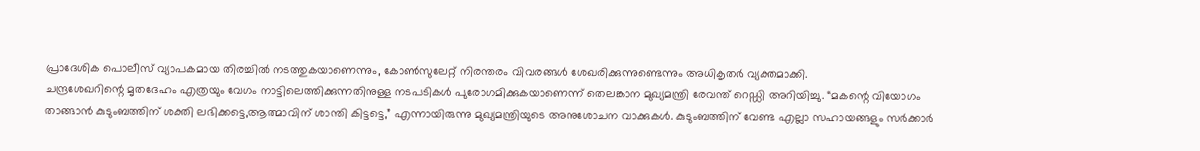പ്രാദേശിക പൊലീസ് വ്യാപകമായ തിരച്ചിൽ നടത്തുകയാണെന്നും, കോൺസുലേറ്റ് നിരന്തരം വിവരങ്ങൾ ശേഖരിക്കുന്നുണ്ടെന്നും അധികൃതർ വ്യക്തമാക്കി.
ചന്ദ്രശേഖറിന്റെ മൃതദേഹം എത്രയും വേഗം നാട്ടിലെത്തിക്കുന്നതിനുള്ള നടപടികൾ പുരോഗമിക്കുകയാണെന്ന് തെലങ്കാന മുഖ്യമന്ത്രി രേവന്ത് റെഡ്ഡി അറിയിച്ചു. “മകന്റെ വിയോഗം താങ്ങാൻ കുടുംബത്തിന് ശക്തി ലഭിക്കട്ടെ,ആത്മാവിന് ശാന്തി കിട്ടട്ടെ,” എന്നായിരുന്നു മുഖ്യമന്ത്രിയുടെ അനുശോചന വാക്കുകൾ. കുടുംബത്തിന് വേണ്ട എല്ലാ സഹായങ്ങളും സർക്കാർ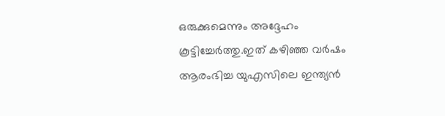ഒരുക്കുമെന്നും അദ്ദേഹം കൂട്ടിച്ചേർത്തു.ഇത് കഴിഞ്ഞ വർഷം ആരംഭിച്ച യുഎസിലെ ഇന്ത്യൻ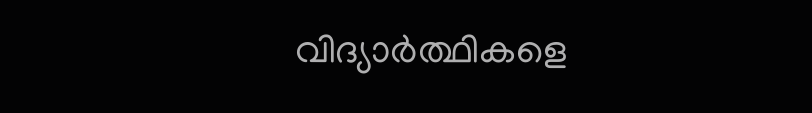വിദ്യാർത്ഥികളെ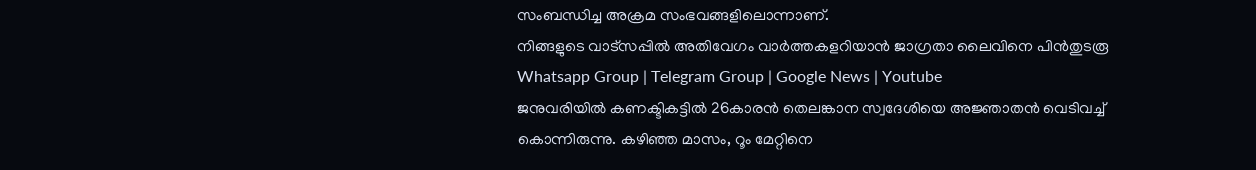സംബന്ധിച്ച അക്രമ സംഭവങ്ങളിലൊന്നാണ്.
നിങ്ങളുടെ വാട്സപ്പിൽ അതിവേഗം വാർത്തകളറിയാൻ ജാഗ്രതാ ലൈവിനെ പിൻതുടരൂ Whatsapp Group | Telegram Group | Google News | Youtube
ജനുവരിയിൽ കണക്ടികട്ടിൽ 26കാരൻ തെലങ്കാന സ്വദേശിയെ അജ്ഞാതൻ വെടിവച്ച് കൊന്നിരുന്നു. കഴിഞ്ഞ മാസം, റൂം മേറ്റിനെ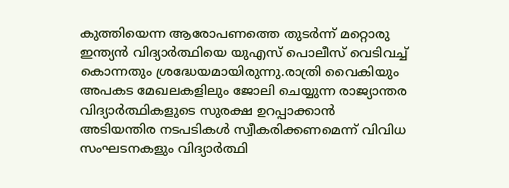കുത്തിയെന്ന ആരോപണത്തെ തുടർന്ന് മറ്റൊരു ഇന്ത്യൻ വിദ്യാർത്ഥിയെ യുഎസ് പൊലീസ് വെടിവച്ച് കൊന്നതും ശ്രദ്ധേയമായിരുന്നു.രാത്രി വൈകിയും അപകട മേഖലകളിലും ജോലി ചെയ്യുന്ന രാജ്യാന്തര വിദ്യാർത്ഥികളുടെ സുരക്ഷ ഉറപ്പാക്കാൻ അടിയന്തിര നടപടികൾ സ്വീകരിക്കണമെന്ന് വിവിധ സംഘടനകളും വിദ്യാർത്ഥി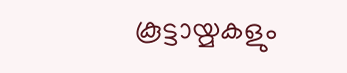കൂട്ടായ്മകളും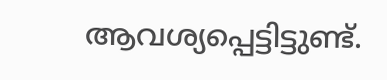ആവശ്യപ്പെട്ടിട്ടുണ്ട്.